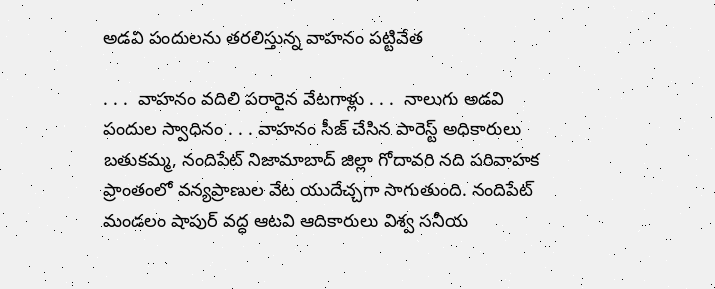అడవి పందులను తరలిస్తున్న వాహనం పట్టివేత

. . .  వాహనం వదిలి పరారైన వేటగాళ్లు . . .  నాలుగు అడవి పందుల స్వాధినం . . . వాహనం సీజ్ చేసిన పారెస్ట్ అధికారులు  బతుకమ్మ, నందిపేట్ నిజామాబాద్ జిల్లా గోదావరి నది పరివాహక ప్రాంతంలో వన్యప్రాణుల వేట యుదేచ్చగా సాగుతుంది. నందిపేట్ మండలం షాపుర్ వద్ధ ఆటవి ఆదికారులు విశ్వ సనీయ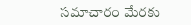సమాచారం మేరకు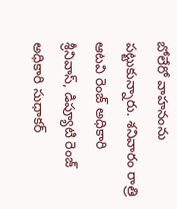బోలేరో వాహనంను పట్టుకున్నారు. శనివారం రాత్రి ఆటవి రెంజ్ అధికారి శ్రీనివాస్, డిప్యూటి రెంజ్ అధికారి సుధాకర్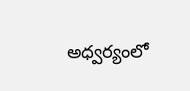అధ్వర్యంలో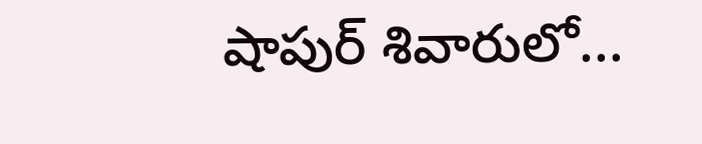షాపుర్ శివారులో...